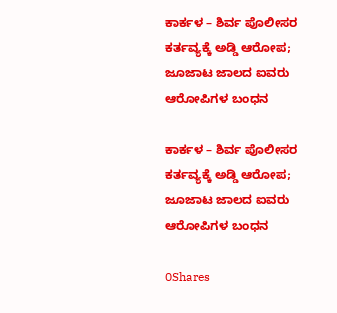ಕಾರ್ಕಳ – ಶಿರ್ವ ಪೊಲೀಸರ ಕರ್ತವ್ಯಕ್ಕೆ ಅಡ್ಡಿ ಆರೋಪ; ಜೂಜಾಟ ಜಾಲದ ಐವರು ಆರೋಪಿಗಳ ಬಂಧನ

ಕಾರ್ಕಳ – ಶಿರ್ವ ಪೊಲೀಸರ ಕರ್ತವ್ಯಕ್ಕೆ ಅಡ್ಡಿ ಆರೋಪ; ಜೂಜಾಟ ಜಾಲದ ಐವರು ಆರೋಪಿಗಳ ಬಂಧನ

0Shares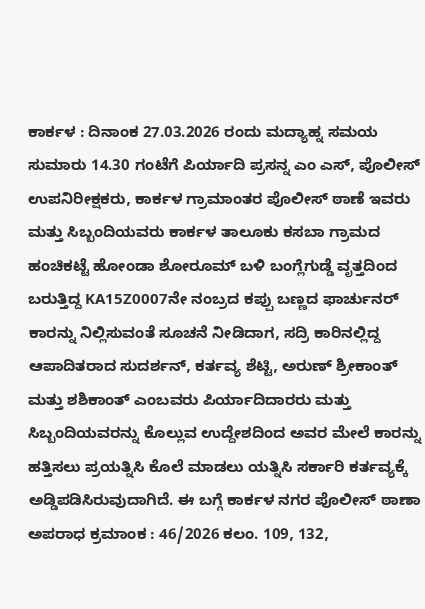ಕಾರ್ಕಳ : ದಿನಾಂಕ 27.03.2026 ರಂದು ಮದ್ಯಾಹ್ನ ಸಮಯ ಸುಮಾರು 14.30 ಗಂಟೆಗೆ ಪಿರ್ಯಾದಿ ಪ್ರಸನ್ನ ಎಂ ಎಸ್, ಪೊಲೀಸ್ ಉಪನಿರೀಕ್ಷಕರು, ಕಾರ್ಕಳ ಗ್ರಾಮಾಂತರ ಪೊಲೀಸ್ ಠಾಣೆ ಇವರು ಮತ್ತು ಸಿಬ್ಬಂದಿಯವರು ಕಾರ್ಕಳ ತಾಲೂಕು ಕಸಬಾ ಗ್ರಾಮದ ಹಂಚಿಕಟ್ಟೆ ಹೋಂಡಾ ಶೋರೂಮ್ ಬಳಿ ಬಂಗ್ಲೆಗುಡ್ಡೆ ವೃತ್ತದಿಂದ ಬರುತ್ತಿದ್ದ KA15Z0007ನೇ ನಂಬ್ರದ ಕಪ್ಪು ಬಣ್ಣದ ಫಾರ್ಚುನರ್ ಕಾರನ್ನು ನಿಲ್ಲಿಸುವಂತೆ ಸೂಚನೆ ನೀಡಿದಾಗ, ಸದ್ರಿ ಕಾರಿನಲ್ಲಿದ್ದ ಆಪಾದಿತರಾದ ಸುದರ್ಶನ್, ಕರ್ತವ್ಯ ಶೆಟ್ಟಿ, ಅರುಣ್ ಶ್ರೀಕಾಂತ್ ಮತ್ತು ಶಶಿಕಾಂತ್ ಎಂಬವರು ಪಿರ್ಯಾದಿದಾರರು ಮತ್ತು ಸಿಬ್ಬಂದಿಯವರನ್ನು ಕೊಲ್ಲುವ ಉದ್ದೇಶದಿಂದ ಅವರ ಮೇಲೆ ಕಾರನ್ನು ಹತ್ತಿಸಲು ಪ್ರಯತ್ನಿಸಿ ಕೊಲೆ ಮಾಡಲು ಯತ್ನಿಸಿ ಸರ್ಕಾರಿ ಕರ್ತವ್ಯಕ್ಕೆ ಅಡ್ಡಿಪಡಿಸಿರುವುದಾಗಿದೆ. ಈ ಬಗ್ಗೆ ಕಾರ್ಕಳ ನಗರ ಪೊಲೀಸ್ ಠಾಣಾ ಅಪರಾಧ ಕ್ರಮಾಂಕ : 46/2026 ಕಲಂ. 109, 132,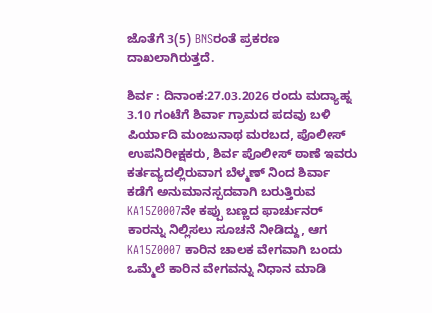ಜೊತೆಗೆ 3(5) BNSರಂತೆ ಪ್ರಕರಣ ದಾಖಲಾಗಿರುತ್ತದೆ.

ಶಿರ್ವ : ದಿನಾಂಕ:27.03.2026 ರಂದು ಮದ್ಯಾಹ್ನ 3.10 ಗಂಟೆಗೆ ಶಿರ್ವಾ ಗ್ರಾಮದ ಪದವು ಬಳಿ ಪಿರ್ಯಾದಿ ಮಂಜುನಾಥ ಮರಬದ, ಪೊಲೀಸ್ ಉಪನಿರೀಕ್ಷಕರು, ಶಿರ್ವ ಪೊಲೀಸ್ ಠಾಣೆ ಇವರು ಕರ್ತವ್ಯದಲ್ಲಿರುವಾಗ ಬೆಳ್ಮಣ್ ನಿಂದ ಶಿರ್ವಾ ಕಡೆಗೆ ಅನುಮಾನಸ್ಪದವಾಗಿ ಬರುತ್ತಿರುವ KA15Z0007ನೇ ಕಪ್ಪು ಬಣ್ಣದ ಫಾರ್ಚುನರ್ ಕಾರನ್ನು ನಿಲ್ಲಿಸಲು ಸೂಚನೆ ನೀಡಿದ್ದು, ಆಗ KA15Z0007 ಕಾರಿನ ಚಾಲಕ ವೇಗವಾಗಿ ಬಂದು ಒಮ್ಮೆಲೆ ಕಾರಿನ ವೇಗವನ್ನು ನಿಧಾನ ಮಾಡಿ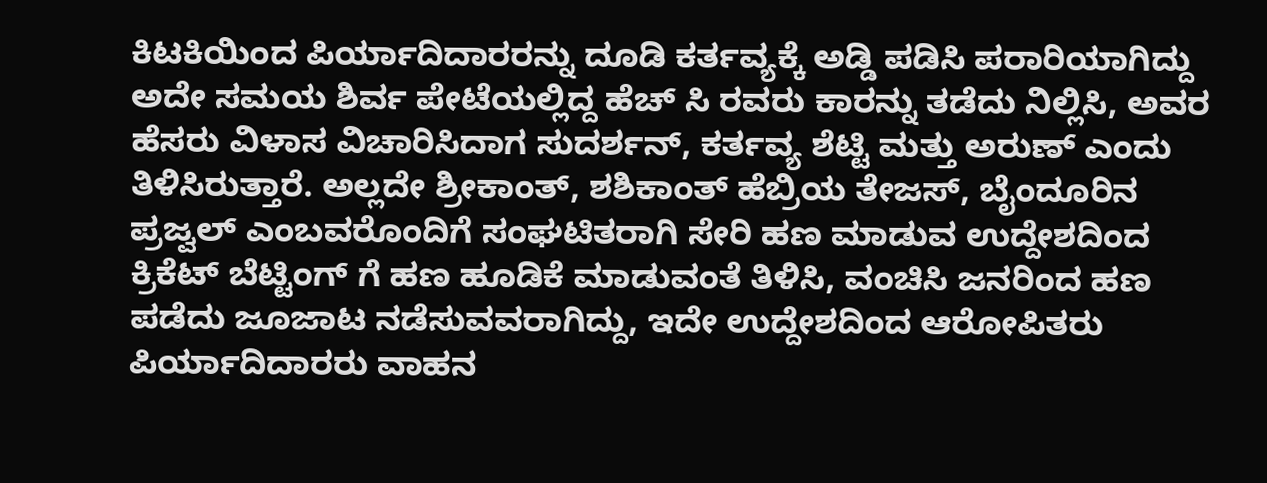ಕಿಟಕಿಯಿಂದ ಪಿರ್ಯಾದಿದಾರರನ್ನು ದೂಡಿ ಕರ್ತವ್ಯಕ್ಕೆ ಅಡ್ಡಿ ಪಡಿಸಿ ಪರಾರಿಯಾಗಿದ್ದು ಅದೇ ಸಮಯ ಶಿರ್ವ ಪೇಟೆಯಲ್ಲಿದ್ದ ಹೆಚ್ ಸಿ ರವರು ಕಾರನ್ನು ತಡೆದು ನಿಲ್ಲಿಸಿ, ಅವರ ಹೆಸರು ವಿಳಾಸ ವಿಚಾರಿಸಿದಾಗ ಸುದರ್ಶನ್, ಕರ್ತವ್ಯ ಶೆಟ್ಟಿ ಮತ್ತು ಅರುಣ್ ಎಂದು ತಿಳಿಸಿರುತ್ತಾರೆ. ಅಲ್ಲದೇ ಶ್ರೀಕಾಂತ್, ಶಶಿಕಾಂತ್ ಹೆಬ್ರಿಯ ತೇಜಸ್, ಬೈಂದೂರಿನ ಪ್ರಜ್ವಲ್ ಎಂಬವರೊಂದಿಗೆ ಸಂಘಟಿತರಾಗಿ ಸೇರಿ ಹಣ ಮಾಡುವ ಉದ್ದೇಶದಿಂದ ಕ್ರಿಕೆಟ್ ಬೆಟ್ಟಿಂಗ್ ಗೆ ಹಣ ಹೂಡಿಕೆ ಮಾಡುವಂತೆ ತಿಳಿಸಿ, ವಂಚಿಸಿ ಜನರಿಂದ ಹಣ ಪಡೆದು ಜೂಜಾಟ ನಡೆಸುವವರಾಗಿದ್ದು, ಇದೇ ಉದ್ದೇಶದಿಂದ ಆರೋಪಿತರು ಪಿರ್ಯಾದಿದಾರರು ವಾಹನ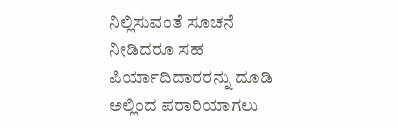ನಿಲ್ಲಿಸುವಂತೆ ಸೂಚನೆ ನೀಡಿದರೂ ಸಹ ಪಿರ್ಯಾದಿದಾರರನ್ನು ದೂಡಿ ಅಲ್ಲಿಂದ ಪರಾರಿಯಾಗಲು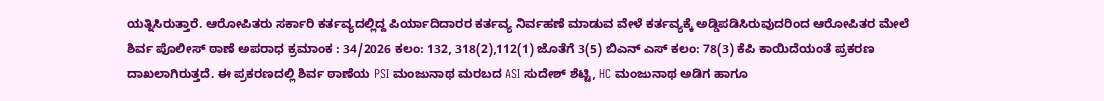ಯತ್ನಿಸಿರುತ್ತಾರೆ. ಆರೋಪಿತರು ಸರ್ಕಾರಿ ಕರ್ತವ್ಯದಲ್ಲಿದ್ದ ಪಿರ್ಯಾದಿದಾರರ ಕರ್ತವ್ಯ ನಿರ್ವಹಣೆ ಮಾಡುವ ವೇಳೆ ಕರ್ತವ್ಯಕ್ಕೆ ಅಡ್ಡಿಪಡಿಸಿರುವುದರಿಂದ ಆರೋಪಿತರ ಮೇಲೆ ಶಿರ್ವ ಪೊಲೀಸ್ ಠಾಣೆ ಅಪರಾಧ ಕ್ರಮಾಂಕ : 34/2026 ಕಲಂ: 132, 318(2),112(1) ಜೊತೆಗೆ 3(5) ಬಿಎನ್ ಎಸ್ ಕಲಂ: 78(3) ಕೆಪಿ ಕಾಯಿದೆಯಂತೆ ಪ್ರಕರಣ ದಾಖಲಾಗಿರುತ್ತದೆ. ಈ ಪ್ರಕರಣದಲ್ಲಿ ಶಿರ್ವ ಠಾಣೆಯ PSI ಮಂಜುನಾಥ ಮರಬದ ASI ಸುದೇಶ್ ಶೆಟ್ಟಿ, HC ಮಂಜುನಾಥ ಅಡಿಗ ಹಾಗೂ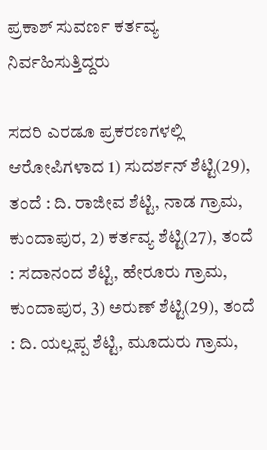ಪ್ರಕಾಶ್ ಸುವರ್ಣ ಕರ್ತವ್ಯ ನಿರ್ವಹಿಸುತ್ತಿದ್ದರು

ಸದರಿ ಎರಡೂ ಪ್ರಕರಣಗಳಲ್ಲಿ ಆರೋಪಿಗಳಾದ 1) ಸುದರ್ಶನ್ ಶೆಟ್ಟಿ(29), ತಂದೆ : ದಿ. ರಾಜೀವ ಶೆಟ್ಟಿ, ನಾಡ ಗ್ರಾಮ, ಕುಂದಾಪುರ, 2) ಕರ್ತವ್ಯ ಶೆಟ್ಟಿ(27), ತಂದೆ : ಸದಾನಂದ ಶೆಟ್ಟಿ, ಹೇರೂರು ಗ್ರಾಮ, ಕುಂದಾಪುರ, 3) ಅರುಣ್ ಶೆಟ್ಟಿ(29), ತಂದೆ : ದಿ. ಯಲ್ಲಪ್ಪ ಶೆಟ್ಟಿ, ಮೂದುರು ಗ್ರಾಮ,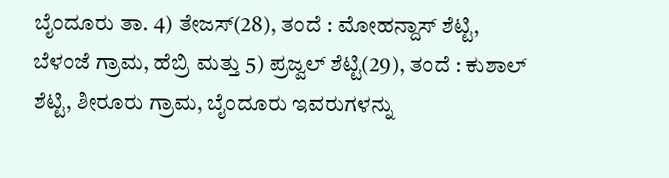ಬೈಂದೂರು ತಾ. 4) ತೇಜಸ್(28), ತಂದೆ : ಮೋಹನ್ದಾಸ್ ಶೆಟ್ಟಿ, ಬೆಳಂಜೆ ಗ್ರಾಮ, ಹೆಬ್ರಿ ಮತ್ತು 5) ಪ್ರಜ್ವಲ್ ಶೆಟ್ಟಿ(29), ತಂದೆ : ಕುಶಾಲ್ ಶೆಟ್ಟಿ, ಶೀರೂರು ಗ್ರಾಮ, ಬೈಂದೂರು ಇವರುಗಳನ್ನು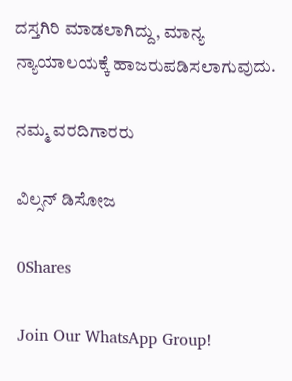ದಸ್ತಗಿರಿ ಮಾಡಲಾಗಿದ್ದು, ಮಾನ್ಯ ನ್ಯಾಯಾಲಯಕ್ಕೆ ಹಾಜರುಪಡಿಸಲಾಗುವುದು.

ನಮ್ಮ ವರದಿಗಾರರು

ವಿಲ್ಸನ್ ಡಿಸೋಜ

0Shares

Join Our WhatsApp Group!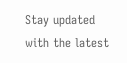Stay updated with the latest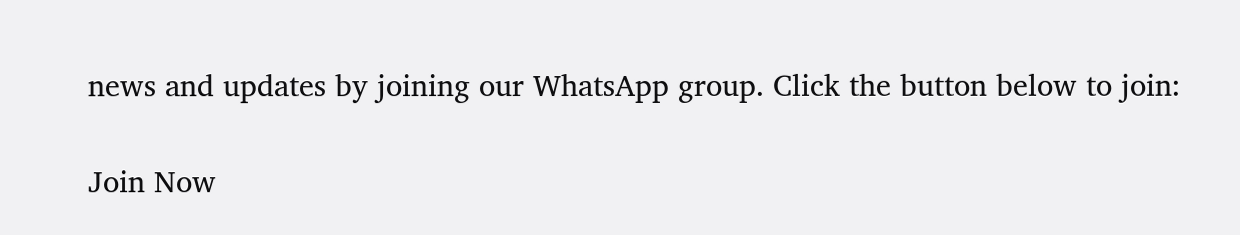news and updates by joining our WhatsApp group. Click the button below to join:

Join Now